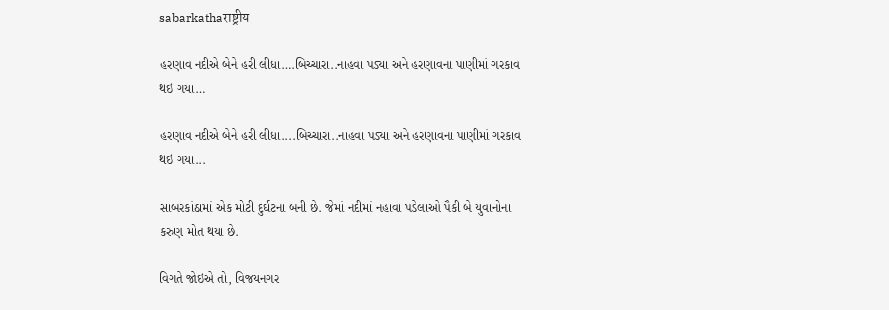sabarkathaराष्ट्रीय

હરણાવ નદીએ બેને હરી લીધા….બિચ્ચારા..નાહવા પડ્યા અને હરણાવના પાણીમાં ગરકાવ થઇ ગયા…

હરણાવ નદીએ બેને હરી લીધા....બિચ્ચારા..નાહવા પડ્યા અને હરણાવના પાણીમાં ગરકાવ થઇ ગયા...

સાબરકાંઠામાં એક મોટી દુર્ઘટના બની છે. જેમાં નદીમાં નહાવા પડેલાઓ પૈકી બે યુવાનોના કરુણ મોત થયા છે.

વિગતે જોઇએ તો, વિજયનગર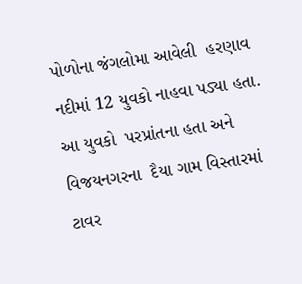પોળોના જંગલોમા આવેલી  હરણાવ નદીમાં 12 યુવકો નાહવા પડ્યા હતા. આ યુવકો  પરપ્રાંતના હતા અને વિજયનગરના  દૈયા ગામ વિસ્તારમાં ટાવર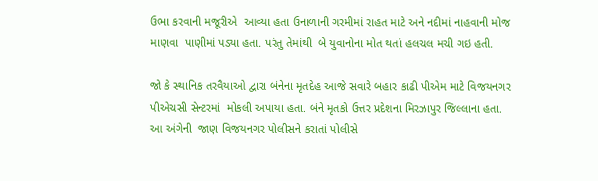ઉભા કરવાની મજૂરીએ  આવ્યા હતા ઉનાળાની ગરમીમાં રાહત માટે અને નદીમાં નાહવાની મોજ માણવા  પાણીમાં પડ્યા હતા. પરંતુ તેમાંથી  બે યુવાનોના મોત થતાં હલચલ મચી ગઇ હતી.

જો કે સ્થાનિક તરવૈયાઓ દ્વારા બંનેના મૃતદેહ આજે સવારે બહાર કાઢી પીએમ માટે વિજયનગર પીએચસી સેન્ટરમાં  મોકલી અપાયા હતા. બંને મૃતકો ઉત્તર પ્રદેશના મિરઝાપુર જિલ્લાના હતા. આ અંગેની  જાણ વિજયનગર પોલીસને કરાતાં પોલીસે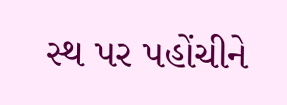સ્થ પર પહોંચીને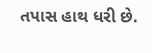તપાસ હાથ ધરી છે.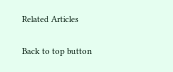Related Articles

Back to top button